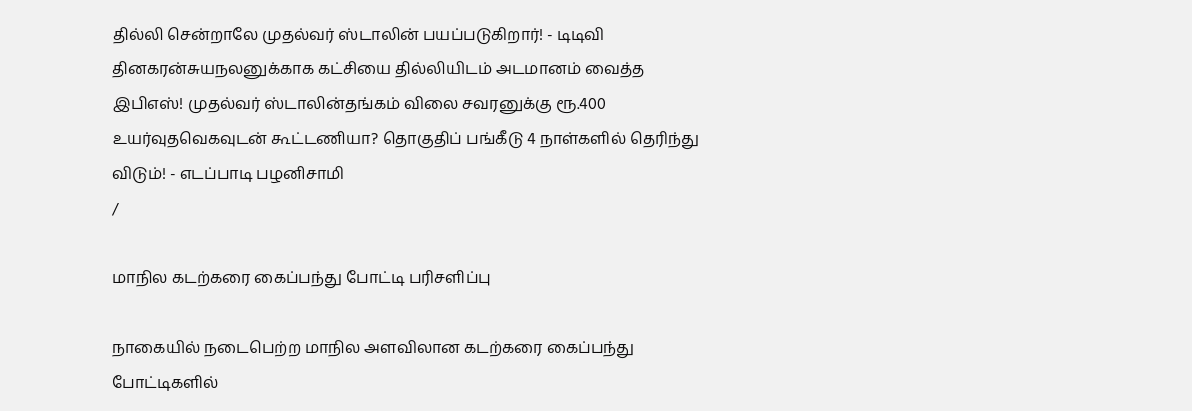தில்லி சென்றாலே முதல்வர் ஸ்டாலின் பயப்படுகிறார்! - டிடிவி தினகரன்சுயநலனுக்காக கட்சியை தில்லியிடம் அடமானம் வைத்த இபிஎஸ்! முதல்வர் ஸ்டாலின்தங்கம் விலை சவரனுக்கு ரூ.400 உயர்வுதவெகவுடன் கூட்டணியா? தொகுதிப் பங்கீடு 4 நாள்களில் தெரிந்து விடும்! - எடப்பாடி பழனிசாமி
/

மாநில கடற்கரை கைப்பந்து போட்டி பரிசளிப்பு

நாகையில் நடைபெற்ற மாநில அளவிலான கடற்கரை கைப்பந்து போட்டிகளில்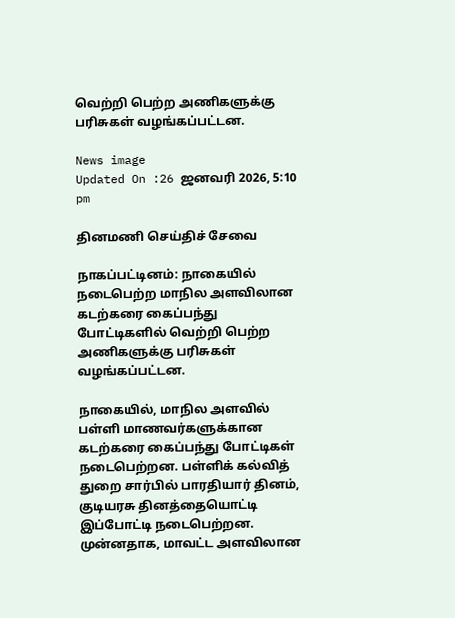வெற்றி பெற்ற அணிகளுக்கு பரிசுகள் வழங்கப்பட்டன.

News image
Updated On :26 ஜனவரி 2026, 5:10 pm

தினமணி செய்திச் சேவை

நாகப்பட்டினம்: நாகையில் நடைபெற்ற மாநில அளவிலான கடற்கரை கைப்பந்து போட்டிகளில் வெற்றி பெற்ற அணிகளுக்கு பரிசுகள் வழங்கப்பட்டன.

நாகையில், மாநில அளவில் பள்ளி மாணவர்களுக்கான கடற்கரை கைப்பந்து போட்டிகள் நடைபெற்றன. பள்ளிக் கல்வித் துறை சார்பில் பாரதியார் தினம், குடியரசு தினத்தையொட்டி இப்போட்டி நடைபெற்றன. முன்னதாக, மாவட்ட அளவிலான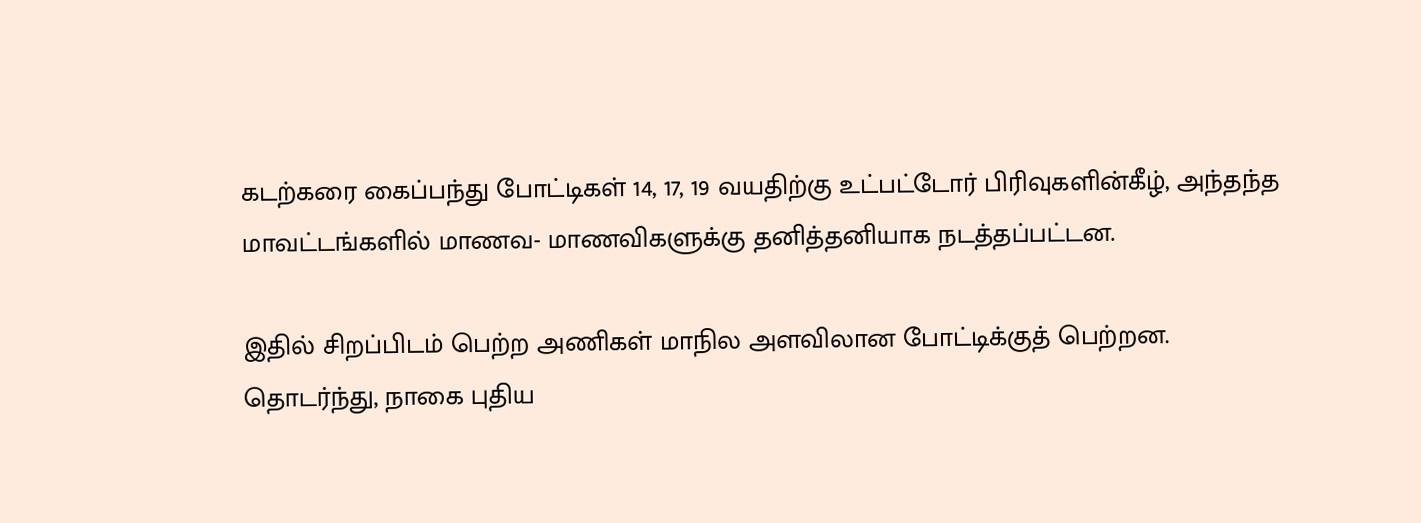கடற்கரை கைப்பந்து போட்டிகள் 14, 17, 19 வயதிற்கு உட்பட்டோர் பிரிவுகளின்கீழ், அந்தந்த மாவட்டங்களில் மாணவ- மாணவிகளுக்கு தனித்தனியாக நடத்தப்பட்டன.

இதில் சிறப்பிடம் பெற்ற அணிகள் மாநில அளவிலான போட்டிக்குத் பெற்றன. தொடர்ந்து, நாகை புதிய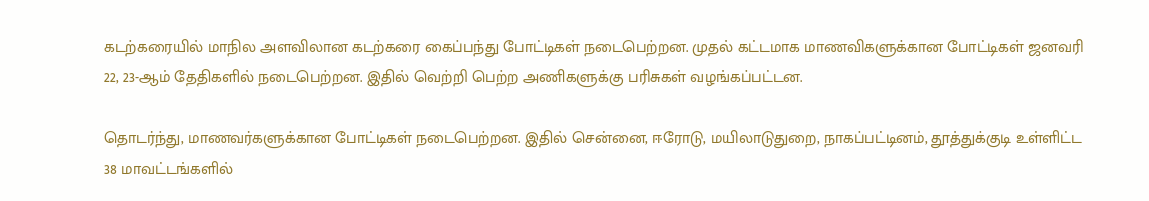கடற்கரையில் மாநில அளவிலான கடற்கரை கைப்பந்து போட்டிகள் நடைபெற்றன. முதல் கட்டமாக மாணவிகளுக்கான போட்டிகள் ஜனவரி 22, 23-ஆம் தேதிகளில் நடைபெற்றன. இதில் வெற்றி பெற்ற அணிகளுக்கு பரிசுகள் வழங்கப்பட்டன.

தொடர்ந்து, மாணவர்களுக்கான போட்டிகள் நடைபெற்றன. இதில் சென்னை, ஈரோடு, மயிலாடுதுறை, நாகப்பட்டினம், தூத்துக்குடி உள்ளிட்ட 38 மாவட்டங்களில்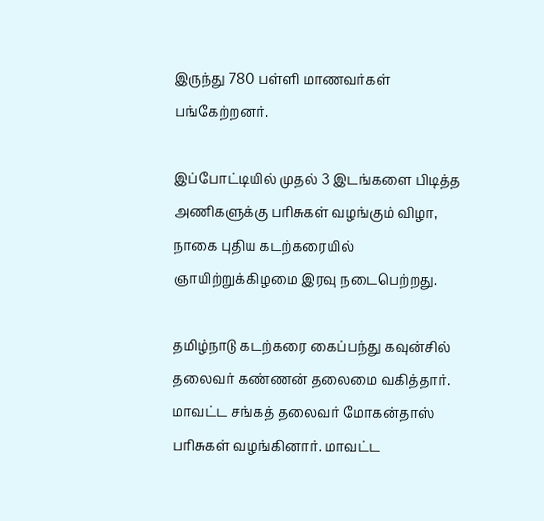இருந்து 780 பள்ளி மாணவர்கள் பங்கேற்றனர்.

இப்போட்டியில் முதல் 3 இடங்களை பிடித்த அணிகளுக்கு பரிசுகள் வழங்கும் விழா, நாகை புதிய கடற்கரையில் ஞாயிற்றுக்கிழமை இரவு நடைபெற்றது.

தமிழ்நாடு கடற்கரை கைப்பந்து கவுன்சில் தலைவர் கண்ணன் தலைமை வகித்தார். மாவட்ட சங்கத் தலைவர் மோகன்தாஸ் பரிசுகள் வழங்கினார். மாவட்ட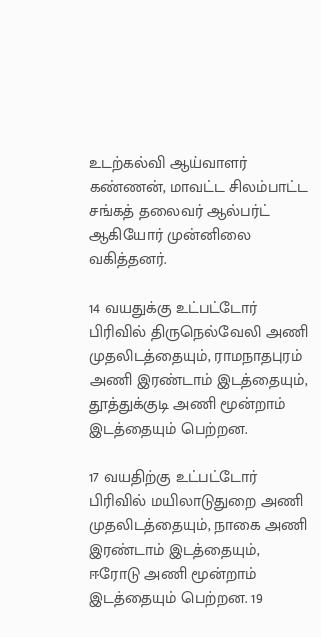உடற்கல்வி ஆய்வாளர் கண்ணன், மாவட்ட சிலம்பாட்ட சங்கத் தலைவர் ஆல்பர்ட் ஆகியோர் முன்னிலை வகித்தனர்.

14 வயதுக்கு உட்பட்டோர் பிரிவில் திருநெல்வேலி அணி முதலிடத்தையும், ராமநாதபுரம் அணி இரண்டாம் இடத்தையும், தூத்துக்குடி அணி மூன்றாம் இடத்தையும் பெற்றன.

17 வயதிற்கு உட்பட்டோர் பிரிவில் மயிலாடுதுறை அணி முதலிடத்தையும், நாகை அணி இரண்டாம் இடத்தையும், ஈரோடு அணி மூன்றாம் இடத்தையும் பெற்றன. 19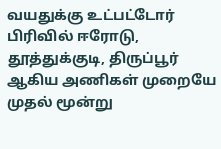வயதுக்கு உட்பட்டோர் பிரிவில் ஈரோடு, தூத்துக்குடி, திருப்பூர் ஆகிய அணிகள் முறையே முதல் மூன்று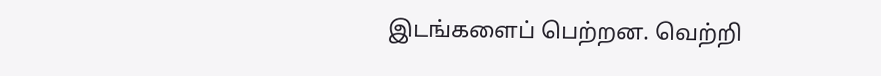இடங்களைப் பெற்றன. வெற்றி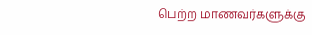பெற்ற மாணவர்களுக்கு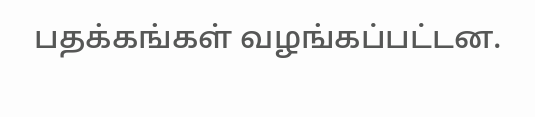பதக்கங்கள் வழங்கப்பட்டன.